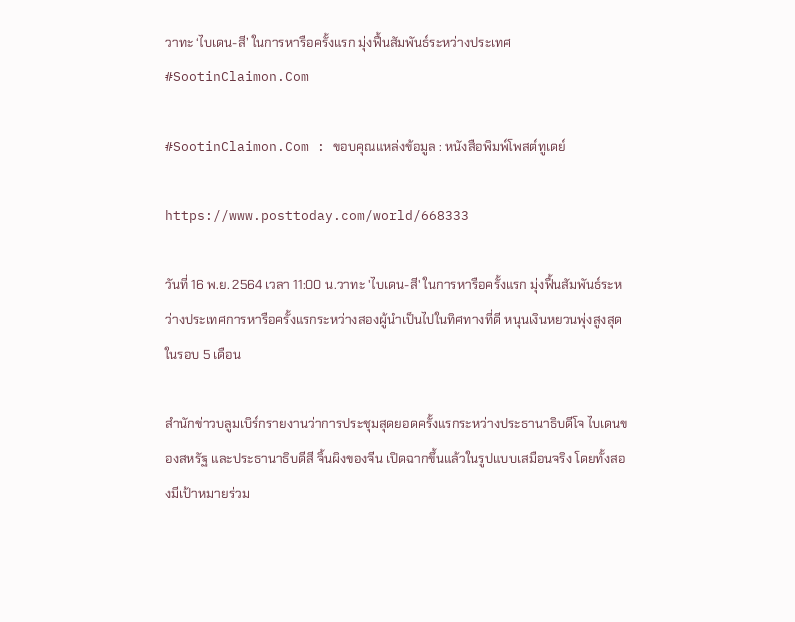วาทะ ‘ไบเดน-สี’ ในการหารือครั้งแรก มุ่งฟื้นสัมพันธ์ระหว่างประเทศ #SootinClaimon.Com

#SootinClaimon.Com : ขอบคุณแหล่งข้อมูล : หนังสือพิมพ์โพสต์ทูเดย์

https://www.posttoday.com/world/668333

วันที่ 16 พ.ย. 2564 เวลา 11:00 น.วาทะ 'ไบเดน-สี' ในการหารือครั้งแรก มุ่งฟื้นสัมพันธ์ระหว่างประเทศการหารือครั้งแรกระหว่างสองผู้นำเป็นไปในทิศทางที่ดี หนุนเงินหยวนพุ่งสูงสุดในรอบ 5 เดือน

สำนักข่าวบลูมเบิร์กรายงานว่าการประชุมสุดยอดครั้งแรกระหว่างประธานาธิบดีโจ ไบเดนของสหรัฐ และประธานาธิบดีสี จิ้นผิงของจีน เปิดฉากขึ้นแล้วในรูปแบบเสมือนจริง โดยทั้งสองมีเป้าหมายร่วม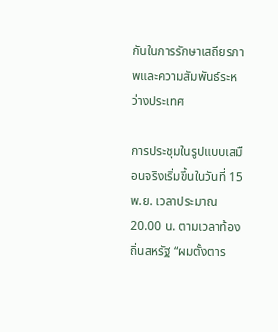กันในการรักษาเสถียรภาพและความสัมพันธ์ระหว่างประเทศ

การประชุมในรูปแบบเสมือนจริงเริ่มขึ้นในวันที่ 15 พ.ย. เวลาประมาณ 20.00 น. ตามเวลาท้องถิ่นสหรัฐ “ผมตั้งตาร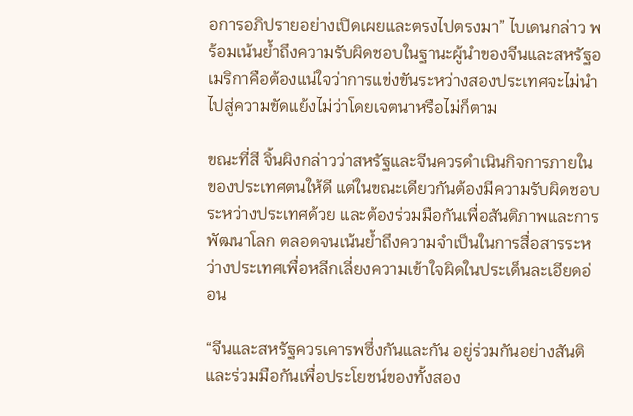อการอภิปรายอย่างเปิดเผยและตรงไปตรงมา” ไบเดนกล่าว พร้อมเน้นย้ำถึงความรับผิดชอบในฐานะผู้นำของจีนและสหรัฐอเมริกาคือต้องแน่ใจว่าการแข่งขันระหว่างสองประเทศจะไม่นำไปสู่ความขัดแย้งไม่ว่าโดยเจตนาหรือไม่ก็ตาม

ขณะที่สี จิ้นผิงกล่าวว่าสหรัฐและจีนควรดำเนินกิจการภายในของประเทศตนให้ดี แต่ในขณะเดียวกันต้องมีความรับผิดชอบระหว่างประเทศด้วย และต้องร่วมมือกันเพื่อสันติภาพและการพัฒนาโลก ตลอดจนเน้นย้ำถึงความจำเป็นในการสื่อสารระหว่างประเทศเพื่อหลีกเลี่ยงความเข้าใจผิดในประเด็นละเอียดอ่อน

“จีนและสหรัฐควรเคารพซึ่งกันและกัน อยู่ร่วมกันอย่างสันติ และร่วมมือกันเพื่อประโยชน์ของทั้งสอง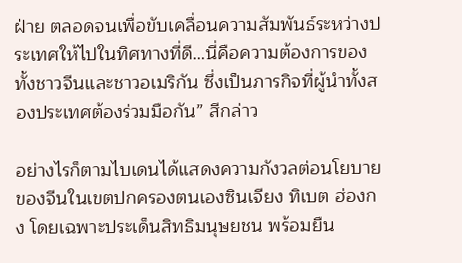ฝ่าย ตลอดจนเพื่อขับเคลื่อนความสัมพันธ์ระหว่างประเทศให้ไปในทิศทางที่ดี…นี่คือความต้องการของทั้งชาวจีนและชาวอเมริกัน ซึ่งเป็นภารกิจที่ผู้นำทั้งสองประเทศต้องร่วมมือกัน” สีกล่าว

อย่างไรก็ตามไบเดนได้แสดงความกังวลต่อนโยบายของจีนในเขตปกครองตนเองซินเจียง ทิเบต ฮ่องกง โดยเฉพาะประเด็นสิทธิมนุษยชน พร้อมยืน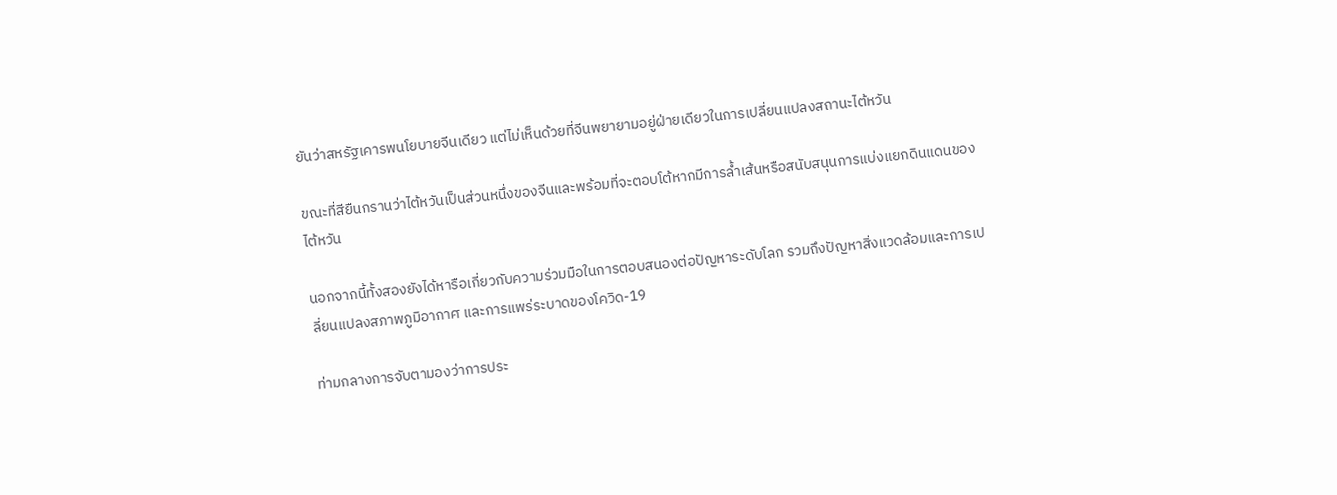ยันว่าสหรัฐเคารพนโยบายจีนเดียว แต่ไม่เห็นด้วยที่จีนพยายามอยู่ฝ่ายเดียวในการเปลี่ยนแปลงสถานะไต้หวัน

ขณะที่สียืนกรานว่าไต้หวันเป็นส่วนหนึ่งของจีนและพร้อมที่จะตอบโต้หากมีการล้ำเส้นหรือสนับสนุนการแบ่งแยกดินแดนของไต้หวัน

นอกจากนี้ทั้งสองยังได้หารือเกี่ยวกับความร่วมมือในการตอบสนองต่อปัญหาระดับโลก รวมถึงปัญหาสิ่งแวดล้อมและการเปลี่ยนแปลงสภาพภูมิอากาศ และการแพร่ระบาดของโควิด-19

ท่ามกลางการจับตามองว่าการประ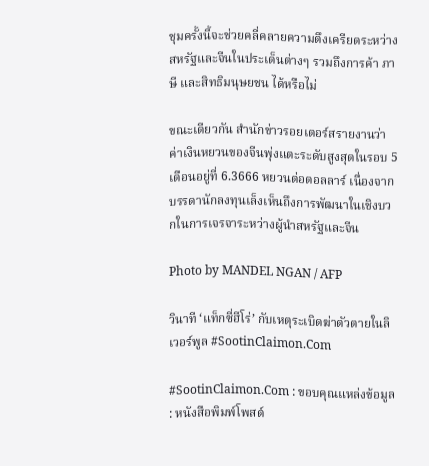ชุมครั้งนี้จะช่วยคลี่คลายความตึงเครียดระหว่างสหรัฐและจีนในประเด็นต่างๆ รวมถึงการค้า ภาษี และสิทธิมนุษยชน ได้หรือไม่

ขณะเดียวกัน สำนักข่าวรอยเตอร์สรายงานว่าค่าเงินหยวนของจีนพุ่งแตะระดับสูงสุดในรอบ 5 เดือนอยู่ที่ 6.3666 หยวนต่อดอลลาร์ เนื่องจากบรรดานักลงทุนเล็งเห็นถึงการพัฒนาในเชิงบวกในการเจรจาระหว่างผู้นำสหรัฐและจีน

Photo by MANDEL NGAN / AFP

วินาที ‘แท็กซี่ฮีโร่’ กับเหตุระเบิดฆ่าตัวตายในลิเวอร์พูล #SootinClaimon.Com

#SootinClaimon.Com : ขอบคุณแหล่งข้อมูล : หนังสือพิมพ์โพสต์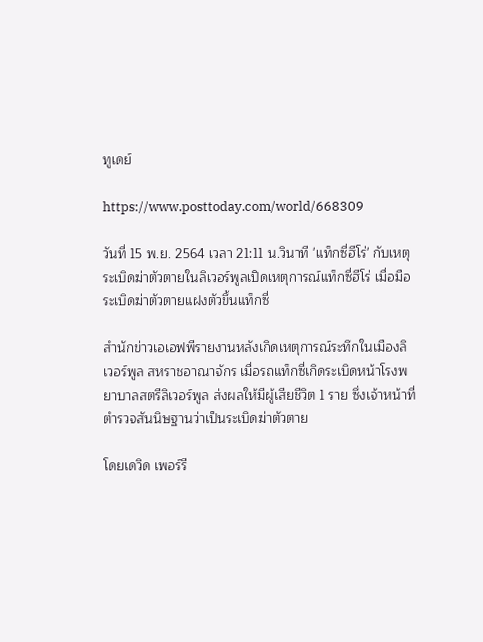ทูเดย์

https://www.posttoday.com/world/668309

วันที่ 15 พ.ย. 2564 เวลา 21:11 น.วินาที 'แท็กซี่ฮีโร่' กับเหตุระเบิดฆ่าตัวตายในลิเวอร์พูลเปิดเหตุการณ์แท็กซี่ฮีโร่ เมื่อมือระเบิดฆ่าตัวตายแฝงตัวขึ้นแท็กซี่

สำนักข่าวเอเอฟพีรายงานหลังเกิดเหตุการณ์ระทึกในเมืองลิเวอร์พูล สหราชอาณาจักร เมื่อรถแท็กซี่เกิดระเบิดหน้าโรงพยาบาลสตรีลิเวอร์พูล ส่งผลให้มีผู้เสียชีวิต 1 ราย ซึ่งเจ้าหน้าที่ตำรวจสันนิษฐานว่าเป็นระเบิดฆ่าตัวตาย

โดยเดวิด เพอร์รี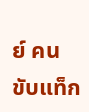ย์ คนขับแท็ก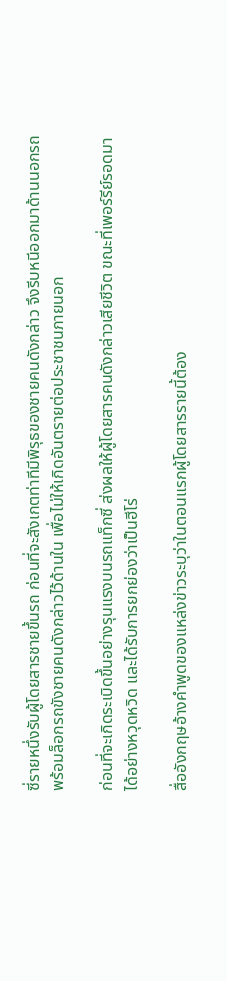ซี่รายหนึ่งรับผู้โดยสารชายขึ้นรถ ก่อนที่จะสังเกตท่าทีมีพิรุธของชายคนดังกล่าว จึงรีบหนีออกมาด้านนอกรถพร้อมล็อกรถขังชายคนดังกล่าวไว้ด้านใน เพื่อไม่ให้เกิดอันตรายต่อประชาชนภายนอก

ก่อนที่จะเกิดระเบิดขึ้นอย่างรุนแรงบนรถแท็กซี่ ส่งผลให้ผู้โดยสารคนดังกล่าวเสียชีวิต ขณะที่เพอร์รีย์รอดมาได้อย่างหวุดหวิด และได้รับการยกย่องว่าเป็นฮีโร่

สื่ออังกฤษอ้างคำพูดของแหล่งข่าวระบุว่าในตอนแรกผู้โดยสารรายนี้ต้อง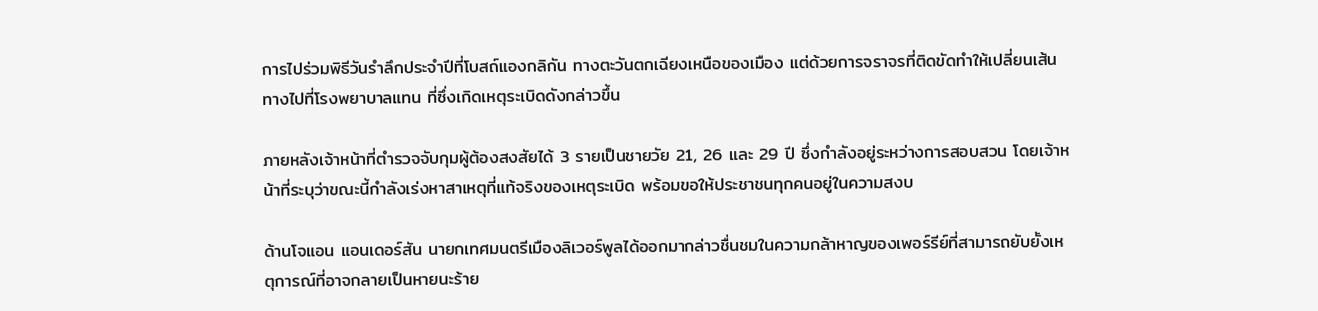การไปร่วมพิธีวันรำลึกประจำปีที่โบสถ์แองกลิกัน ทางตะวันตกเฉียงเหนือของเมือง แต่ด้วยการจราจรที่ติดขัดทำให้เปลี่ยนเส้นทางไปที่โรงพยาบาลแทน ที่ซึ่งเกิดเหตุระเบิดดังกล่าวขึ้น

ภายหลังเจ้าหน้าที่ตำรวจจับกุมผู้ต้องสงสัยได้ 3 รายเป็นชายวัย 21, 26 และ 29 ปี ซึ่งกำลังอยู่ระหว่างการสอบสวน โดยเจ้าหน้าที่ระบุว่าขณะนี้กำลังเร่งหาสาเหตุที่แท้จริงของเหตุระเบิด พร้อมขอให้ประชาชนทุกคนอยู่ในความสงบ

ด้านโจแอน แอนเดอร์สัน นายกเทศมนตรีเมืองลิเวอร์พูลได้ออกมากล่าวชื่นชมในความกล้าหาญของเพอร์รีย์ที่สามารถยับยั้งเหตุการณ์ที่อาจกลายเป็นหายนะร้าย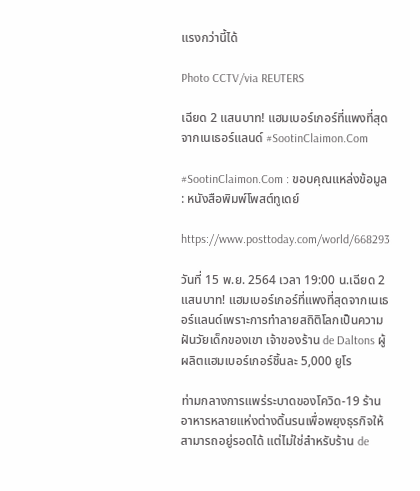แรงกว่านี้ได้

Photo CCTV/via REUTERS

เฉียด 2 แสนบาท! แฮมเบอร์เกอร์ที่แพงที่สุดจากเนเธอร์แลนด์ #SootinClaimon.Com

#SootinClaimon.Com : ขอบคุณแหล่งข้อมูล : หนังสือพิมพ์โพสต์ทูเดย์

https://www.posttoday.com/world/668293

วันที่ 15 พ.ย. 2564 เวลา 19:00 น.เฉียด 2 แสนบาท! แฮมเบอร์เกอร์ที่แพงที่สุดจากเนเธอร์แลนด์เพราะการทำลายสถิติโลกเป็นความฝันวัยเด็กของเขา เจ้าของร้าน de Daltons ผู้ผลิตแฮมเบอร์เกอร์ชิ้นละ 5,000 ยูโร

ท่ามกลางการแพร่ระบาดของโควิด-19 ร้านอาหารหลายแห่งต่างดิ้นรนเพื่อพยุงธุรกิจให้สามารถอยู่รอดได้ แต่ไม่ใช่สำหรับร้าน de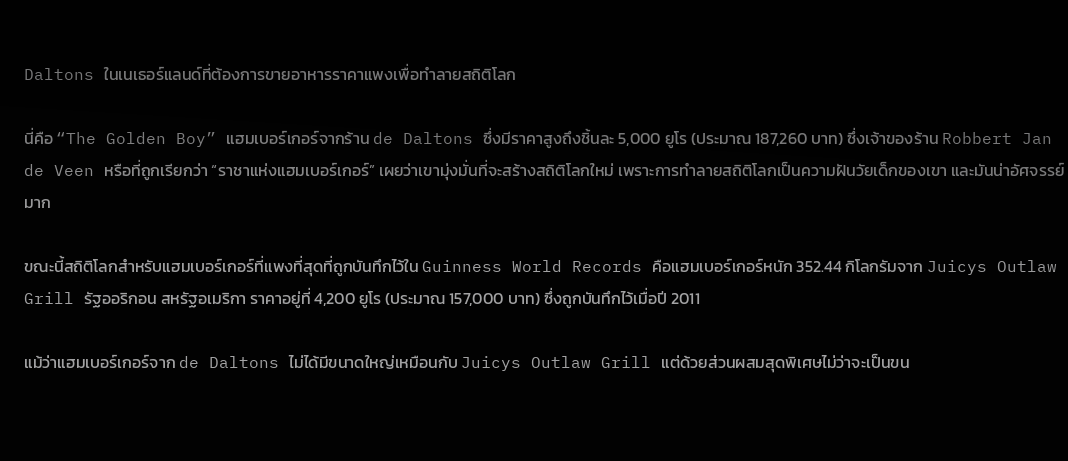Daltons ในเนเธอร์แลนด์ที่ต้องการขายอาหารราคาแพงเพื่อทำลายสถิติโลก

นี่คือ “The Golden Boy” แฮมเบอร์เกอร์จากร้าน de Daltons ซึ่งมีราคาสูงถึงชิ้นละ 5,000 ยูโร (ประมาณ 187,260 บาท) ซึ่งเจ้าของร้าน Robbert Jan de Veen หรือที่ถูกเรียกว่า “ราชาแห่งแฮมเบอร์เกอร์” เผยว่าเขามุ่งมั่นที่จะสร้างสถิติโลกใหม่ เพราะการทำลายสถิติโลกเป็นความฝันวัยเด็กของเขา และมันน่าอัศจรรย์มาก

ขณะนี้สถิติโลกสำหรับแฮมเบอร์เกอร์ที่แพงที่สุดที่ถูกบันทึกไว้ใน Guinness World Records คือแฮมเบอร์เกอร์หนัก 352.44 กิโลกรัมจาก Juicys Outlaw Grill รัฐออริกอน สหรัฐอเมริกา ราคาอยู่ที่ 4,200 ยูโร (ประมาณ 157,000 บาท) ซึ่งถูกบันทึกไว้เมื่อปี 2011

แม้ว่าแฮมเบอร์เกอร์จาก de Daltons ไม่ได้มีขนาดใหญ่เหมือนกับ Juicys Outlaw Grill แต่ด้วยส่วนผสมสุดพิเศษไม่ว่าจะเป็นขน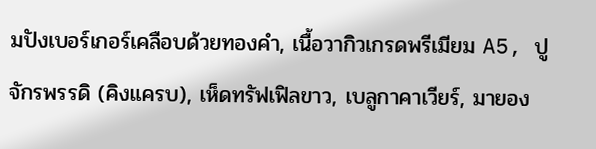มปังเบอร์เกอร์เคลือบด้วยทองคำ, เนื้อวากิวเกรดพรีเมียม A5, ปูจักรพรรดิ (คิงแครบ), เห็ดทรัฟเฟิลขาว, เบลูกาคาเวียร์, มายอง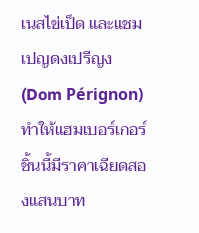เนสไข่เป็ด และแชมเปญดงเปรีญง (Dom Pérignon) ทำให้แฮมเบอร์เกอร์ชิ้นนี้มีราคาเฉียดสองแสนบาท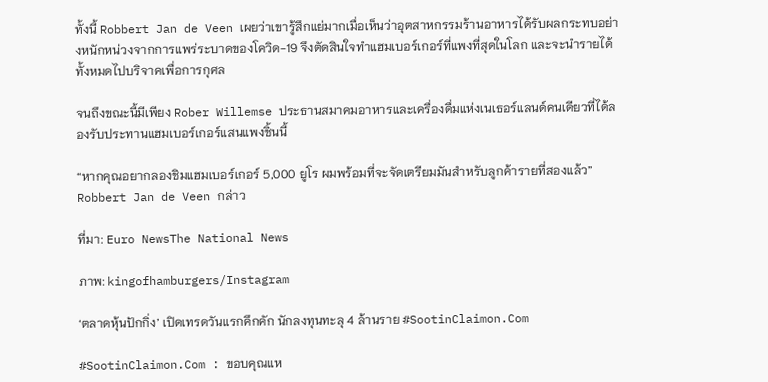ทั้งนี้ Robbert Jan de Veen เผยว่าเขารู้สึกแย่มากเมื่อเห็นว่าอุตสาหกรรมร้านอาหารได้รับผลกระทบอย่างหนักหน่วงจากการแพร่ระบาดของโควิด-19 จึงตัดสินใจทำแฮมเบอร์เกอร์ที่แพงที่สุดในโลก และจะนำรายได้ทั้งหมดไปบริจาคเพื่อการกุศล

จนถึงขณะนี้มีเพียง Rober Willemse ประธานสมาคมอาหารและเครื่องดื่มแห่งเนเธอร์แลนด์คนเดียวที่ได้ลองรับประทานแฮมเบอร์เกอร์แสนแพงชิ้นนี้

“หากคุณอยากลองชิมแฮมเบอร์เกอร์ 5,000 ยูโร ผมพร้อมที่จะจัดเตรียมมันสำหรับลูกค้ารายที่สองแล้ว” Robbert Jan de Veen กล่าว

ที่มา: Euro NewsThe National News

ภาพ: kingofhamburgers/Instagram

‘ตลาดหุ้นปักกิ่ง’ เปิดเทรดวันแรกคึกคัก นักลงทุนทะลุ 4 ล้านราย #SootinClaimon.Com

#SootinClaimon.Com : ขอบคุณแห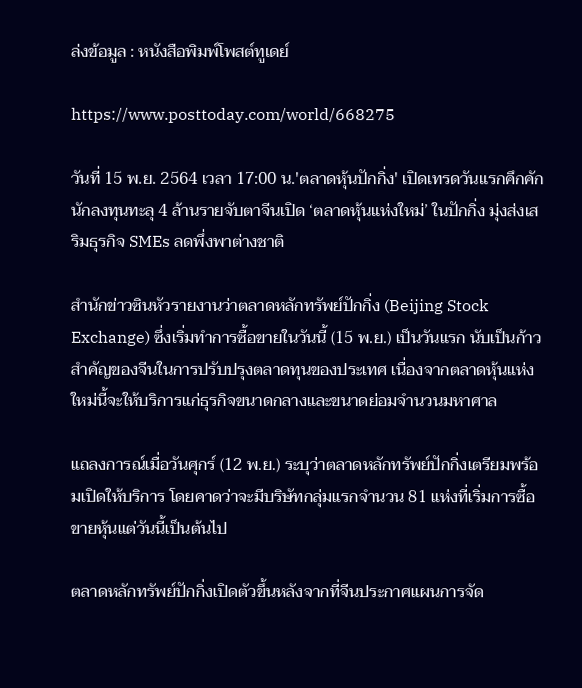ล่งข้อมูล : หนังสือพิมพ์โพสต์ทูเดย์

https://www.posttoday.com/world/668275

วันที่ 15 พ.ย. 2564 เวลา 17:00 น.'ตลาดหุ้นปักกิ่ง' เปิดเทรดวันแรกคึกคัก นักลงทุนทะลุ 4 ล้านรายจับตาจีนเปิด ‘ตลาดหุ้นแห่งใหม่’ ในปักกิ่ง มุ่งส่งเสริมธุรกิจ SMEs ลดพึ่งพาต่างชาติ

สำนักข่าวซินหัวรายงานว่าตลาดหลักทรัพย์ปักกิ่ง (Beijing Stock Exchange) ซึ่งเริ่มทำการซื้อขายในวันนี้ (15 พ.ย.) เป็นวันแรก นับเป็นก้าวสำคัญของจีนในการปรับปรุงตลาดทุนของประเทศ เนื่องจากตลาดหุ้นแห่งใหม่นี้จะให้บริการแก่ธุรกิจขนาดกลางและขนาดย่อมจำนวนมหาศาล

แถลงการณ์เมื่อวันศุกร์ (12 พ.ย.) ระบุว่าตลาดหลักทรัพย์ปักกิ่งเตรียมพร้อมเปิดให้บริการ โดยคาดว่าจะมีบริษัทกลุ่มแรกจำนวน 81 แห่งที่เริ่มการซื้อขายหุ้นแต่วันนี้เป็นต้นไป

ตลาดหลักทรัพย์ปักกิ่งเปิดตัวขึ้นหลังจากที่จีนประกาศแผนการจัด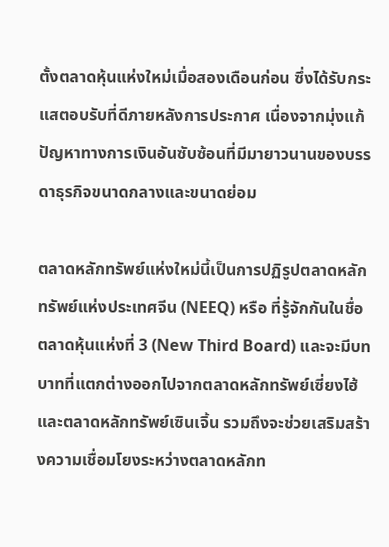ตั้งตลาดหุ้นแห่งใหม่เมื่อสองเดือนก่อน ซึ่งได้รับกระแสตอบรับที่ดีภายหลังการประกาศ เนื่องจากมุ่งแก้ปัญหาทางการเงินอันซับซ้อนที่มีมายาวนานของบรรดาธุรกิจขนาดกลางและขนาดย่อม

ตลาดหลักทรัพย์แห่งใหม่นี้เป็นการปฏิรูปตลาดหลักทรัพย์แห่งประเทศจีน (NEEQ) หรือ ที่รู้จักกันในชื่อตลาดหุ้นแห่งที่ 3 (New Third Board) และจะมีบทบาทที่แตกต่างออกไปจากตลาดหลักทรัพย์เซี่ยงไฮ้และตลาดหลักทรัพย์เซินเจิ้น รวมถึงจะช่วยเสริมสร้างความเชื่อมโยงระหว่างตลาดหลักท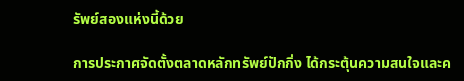รัพย์สองแห่งนี้ด้วย

การประกาศจัดตั้งตลาดหลักทรัพย์ปักกิ่ง ได้กระตุ้นความสนใจและค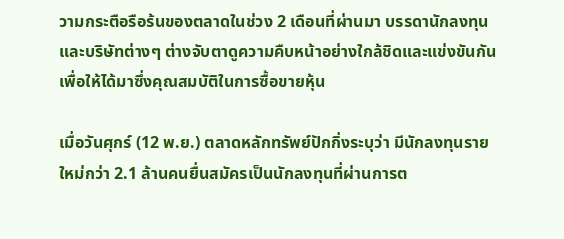วามกระตือรือร้นของตลาดในช่วง 2 เดือนที่ผ่านมา บรรดานักลงทุนและบริษัทต่างๆ ต่างจับตาดูความคืบหน้าอย่างใกล้ชิดและแข่งขันกันเพื่อให้ได้มาซึ่งคุณสมบัติในการซื้อขายหุ้น

เมื่อวันศุกร์ (12 พ.ย.) ตลาดหลักทรัพย์ปักกิ่งระบุว่า มีนักลงทุนรายใหม่กว่า 2.1 ล้านคนยื่นสมัครเป็นนักลงทุนที่ผ่านการต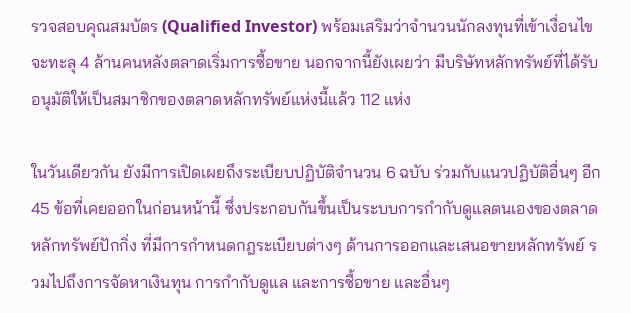รวจสอบคุณสมบัตร (Qualified Investor) พร้อมเสริมว่าจำนวนนักลงทุนที่เข้าเงื่อนไขจะทะลุ 4 ล้านคนหลังตลาดเริ่มการซื้อขาย นอกจากนี้ยังเผยว่า มีบริษัทหลักทรัพย์ที่ได้รับอนุมัติให้เป็นสมาชิกของตลาดหลักทรัพย์แห่งนี้แล้ว 112 แห่ง

ในวันเดียวกัน ยังมีการเปิดเผยถึงระเบียบปฏิบัติจำนวน 6 ฉบับ ร่วมกับแนวปฏิบัติอื่นๆ อีก 45 ข้อที่เคยออกในก่อนหน้านี้ ซึ่งประกอบกันขึ้นเป็นระบบการกำกับดูแลตนเองของตลาดหลักทรัพย์ปักกิ่ง ที่มีการกำหนดกฎระเบียบต่างๆ ด้านการออกและเสนอขายหลักทรัพย์ รวมไปถึงการจัดหาเงินทุน การกำกับดูแล และการซื้อขาย และอื่นๆ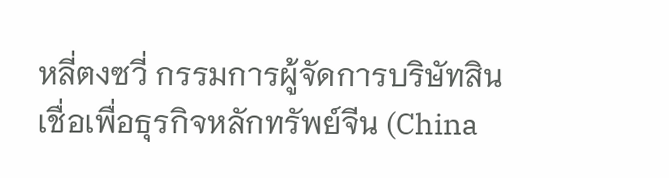หลี่ตงซวี่ กรรมการผู้จัดการบริษัทสินเชื่อเพื่อธุรกิจหลักทรัพย์จีน (China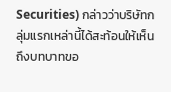Securities) กล่าวว่าบริษัทกลุ่มแรกเหล่านี้ได้สะท้อนให้เห็นถึงบทบาทขอ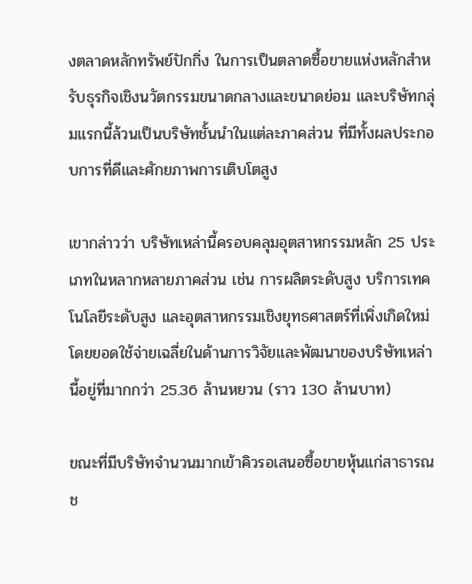งตลาดหลักทรัพย์ปักกิ่ง ในการเป็นตลาดซื้อขายแห่งหลักสำหรับธุรกิจเชิงนวัตกรรมขนาดกลางและขนาดย่อม และบริษัทกลุ่มแรกนี้ล้วนเป็นบริษัทชั้นนำในแต่ละภาคส่วน ที่มีทั้งผลประกอบการที่ดีและศักยภาพการเติบโตสูง

เขากล่าวว่า บริษัทเหล่านี้ครอบคลุมอุตสาหกรรมหลัก 25 ประเภทในหลากหลายภาคส่วน เช่น การผลิตระดับสูง บริการเทคโนโลยีระดับสูง และอุตสาหกรรมเชิงยุทธศาสตร์ที่เพิ่งเกิดใหม่ โดยยอดใช้จ่ายเฉลี่ยในด้านการวิจัยและพัฒนาของบริษัทเหล่านี้อยู่ที่มากกว่า 25.36 ล้านหยวน (ราว 130 ล้านบาท)

ขณะที่มีบริษัทจำนวนมากเข้าคิวรอเสนอซื้อขายหุ้นแก่สาธารณช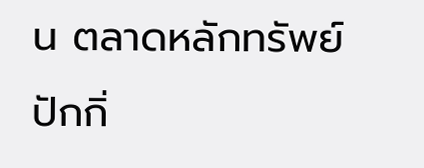น ตลาดหลักทรัพย์ปักกิ่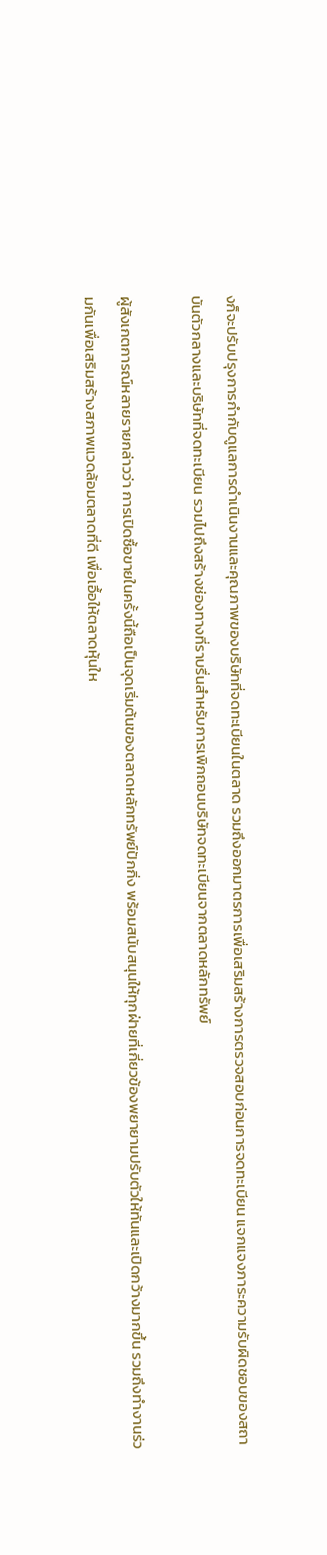งก็จะปรับปรุงการกำกับดูแลการดำเนินงานและคุณภาพของบริษัทที่จดทะเบียนในตลาด รวมถึงออกมาตรการเพื่อเสริมสร้างการตรวจสอบก่อนการจดทะเบียน แจกแจงภาระความรับผิดชอบของสถาบันตัวกลางและบริษัทที่จดทะเบียน รวมไปถึงสร้างช่องทางที่ราบรื่นสำหรับการเพิกถอนบริษัทจดทะเบียนจากตลาดหลักทรัพย์

ผู้สังเกตการณ์หลายรายกล่าวว่า การเปิดซื้อขายในครั้งนี้ถือเป็นจุดเริ่มต้นของตลาดหลักทรัพย์ปักกิ่ง พร้อมสนับสนุนให้ทุกฝ่ายที่เกี่ยวข้องพยายามปรับตัวให้ทันและเปิดกว้างมากขึ้น รวมถึงทำงานร่วมกันเพื่อเสริมสร้างสภาพแวดล้อมตลาดที่ดี เพื่อเอื้อให้ตลาดหุ้นให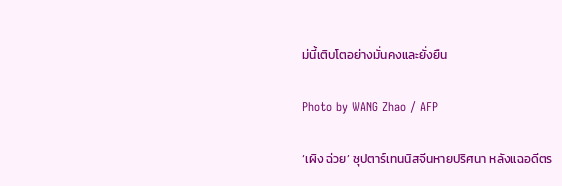ม่นี้เติบโตอย่างมั่นคงและยั่งยืน

Photo by WANG Zhao / AFP

‘เผิง ฉ่วย’ ซุปตาร์เทนนิสจีนหายปริศนา หลังแฉอดีตร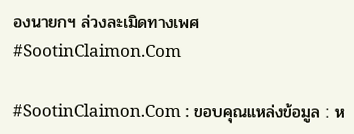องนายกฯ ล่วงละเมิดทางเพศ #SootinClaimon.Com

#SootinClaimon.Com : ขอบคุณแหล่งข้อมูล : ห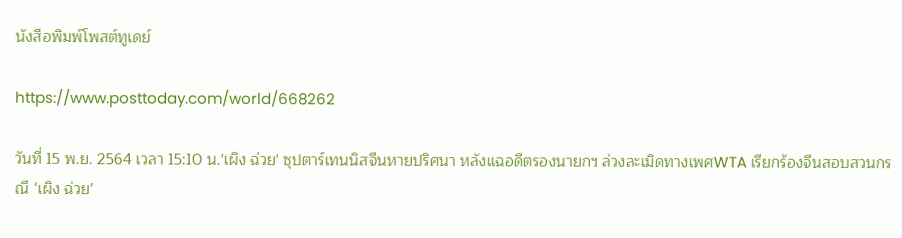นังสือพิมพ์โพสต์ทูเดย์

https://www.posttoday.com/world/668262

วันที่ 15 พ.ย. 2564 เวลา 15:10 น.'เผิง ฉ่วย' ซุปตาร์เทนนิสจีนหายปริศนา หลังแฉอดีตรองนายกฯ ล่วงละเมิดทางเพศWTA เรียกร้องจีนสอบสวนกรณี ‘เผิง ฉ่วย’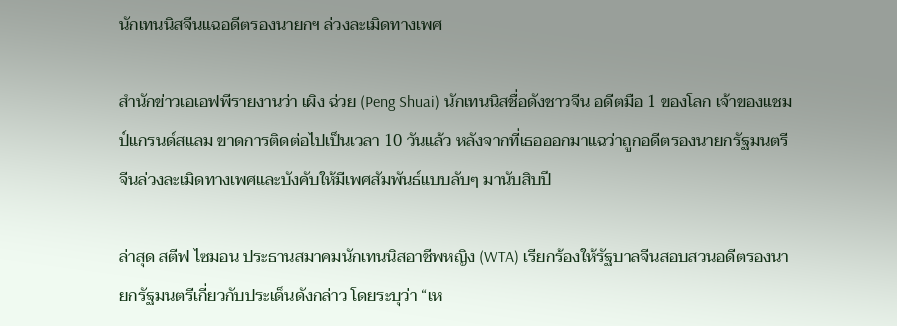นักเทนนิสจีนแฉอดีตรองนายกฯ ล่วงละเมิดทางเพศ

สำนักข่าวเอเอฟพีรายงานว่า เผิง ฉ่วย (Peng Shuai) นักเทนนิสชื่อดังชาวจีน อดีตมือ 1 ของโลก เจ้าของแชมป์แกรนด์สแลม ขาดการติดต่อไปเป็นเวลา 10 วันแล้ว หลังจากที่เธอออกมาแฉว่าถูกอดีตรองนายกรัฐมนตรีจีนล่วงละเมิดทางเพศและบังคับให้มีเพศสัมพันธ์แบบลับๆ มานับสิบปี

ล่าสุด สตีฟ ไซมอน ประธานสมาคมนักเทนนิสอาชีพหญิง (WTA) เรียกร้องให้รัฐบาลจีนสอบสวนอดีตรองนายกรัฐมนตรีเกี่ยวกับประเด็นดังกล่าว โดยระบุว่า “เห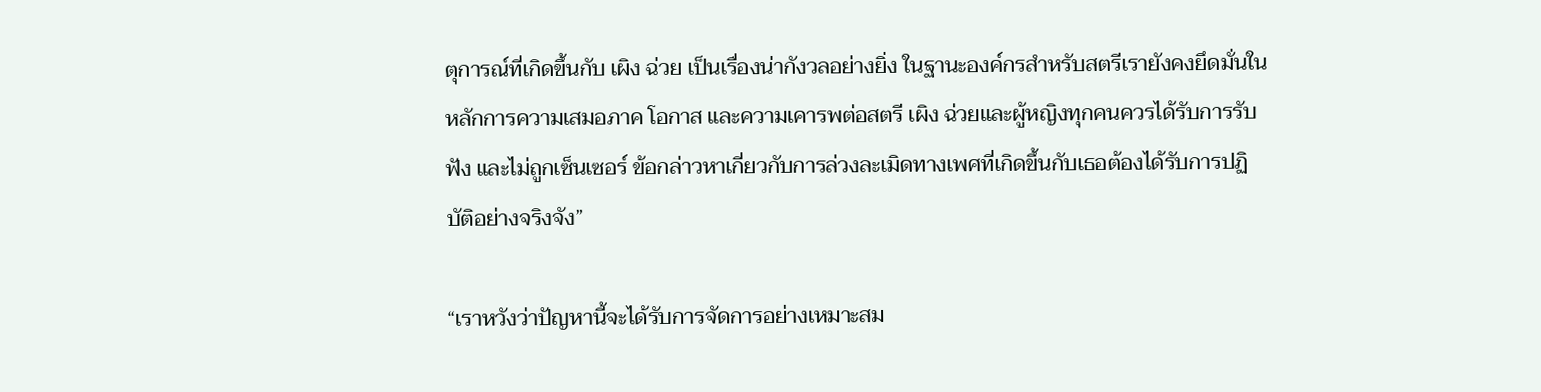ตุการณ์ที่เกิดขึ้นกับ เผิง ฉ่วย เป็นเรื่องน่ากังวลอย่างยิ่ง ในฐานะองค์กรสำหรับสตรีเรายังคงยึดมั่นในหลักการความเสมอภาค โอกาส และความเคารพต่อสตรี เผิง ฉ่วยและผู้หญิงทุกคนควรได้รับการรับฟัง และไม่ถูกเซ็นเซอร์ ข้อกล่าวหาเกี่ยวกับการล่วงละเมิดทางเพศที่เกิดขึ้นกับเธอต้องได้รับการปฏิบัติอย่างจริงจัง”

“เราหวังว่าปัญหานี้จะได้รับการจัดการอย่างเหมาะสม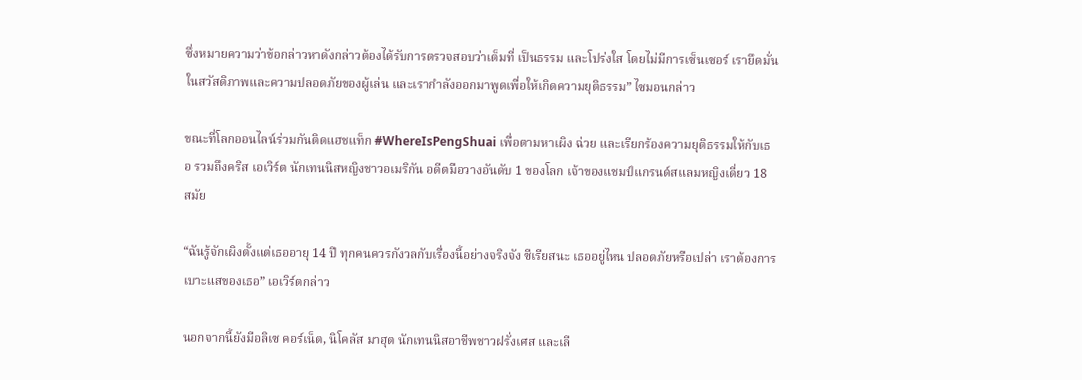ซึ่งหมายความว่าข้อกล่าวหาดังกล่าวต้องได้รับการตรวจสอบว่าเต็มที่ เป็นธรรม และโปร่งใส โดยไม่มีการเซ็นเซอร์ เรายึดมั่นในสวัสดิภาพและความปลอดภัยของผู้เล่น และเรากำลังออกมาพูดเพื่อให้เกิดความยุติธรรม” ไซมอนกล่าว

ขณะที่โลกออนไลน์ร่วมกันติดแฮชแท็ก #WhereIsPengShuai เพื่อตามหาเผิง ฉ่วย และเรียกร้องความยุติธรรมให้กับเธอ รวมถึงคริส เอเวิร์ต นักเทนนิสหญิงชาวอเมริกัน อดีตมือวางอันดับ 1 ของโลก เจ้าของแชมป์แกรนด์สแลมหญิงเดี่ยว 18 สมัย

“ฉันรู้จักเผิงตั้งแต่เธออายุ 14 ปี ทุกคนควรกังวลกับเรื่องนี้อย่างจริงจัง ซีเรียสนะ เธออยู่ไหน ปลอดภัยหรือเปล่า เราต้องการเบาะแสของเธอ” เอเวิร์ตกล่าว

นอกจากนี้ยังมีอลิเซ คอร์เน็ต, นิโคลัส มาฮุต นักเทนนิสอาชีพชาวฝรั่งเศส และเลี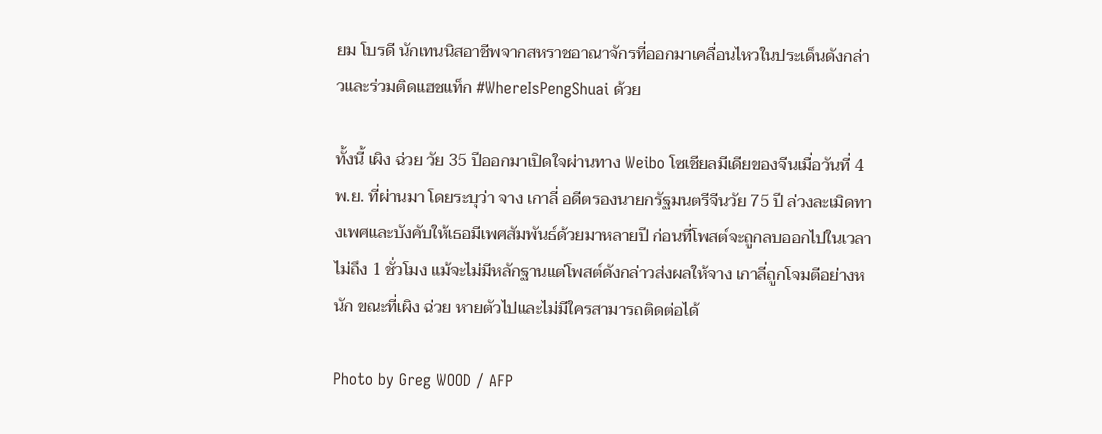ยม โบรดี นักเทนนิสอาชีพจากสหราชอาณาจักรที่ออกมาเคลื่อนไหวในประเด็นดังกล่าวและร่วมติดแฮชแท็ก #WhereIsPengShuai ด้วย

ทั้งนี้ เผิง ฉ่วย วัย 35 ปีออกมาเปิดใจผ่านทาง Weibo โซเชียลมีเดียของจีนเมื่อวันที่ 4 พ.ย. ที่ผ่านมา โดยระบุว่า จาง เกาลี่ อดีตรองนายกรัฐมนตรีจีนวัย 75 ปี ล่วงละเมิดทางเพศและบังคับให้เธอมีเพศสัมพันธ์ด้วยมาหลายปี ก่อนที่โพสต์จะถูกลบออกไปในเวลาไม่ถึง 1 ชั่วโมง แม้จะไม่มีหลักฐานแต่โพสต์ดังกล่าวส่งผลให้จาง เกาลี่ถูกโจมตีอย่างหนัก ขณะที่เผิง ฉ่วย หายตัวไปและไม่มีใครสามารถติดต่อได้

Photo by Greg WOOD / AFP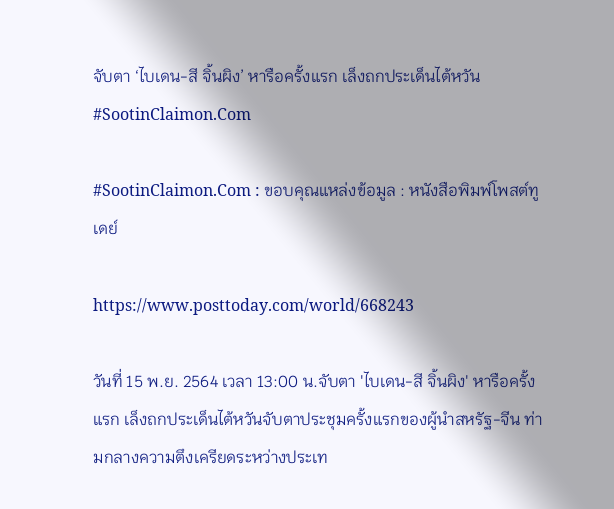จับตา ‘ไบเดน-สี จิ้นผิง’ หารือครั้งแรก เล็งถกประเด็นไต้หวัน #SootinClaimon.Com

#SootinClaimon.Com : ขอบคุณแหล่งข้อมูล : หนังสือพิมพ์โพสต์ทูเดย์

https://www.posttoday.com/world/668243

วันที่ 15 พ.ย. 2564 เวลา 13:00 น.จับตา 'ไบเดน-สี จิ้นผิง' หารือครั้งแรก เล็งถกประเด็นไต้หวันจับตาประชุมครั้งแรกของผู้นำสหรัฐ-จีน ท่ามกลางความตึงเครียดระหว่างประเท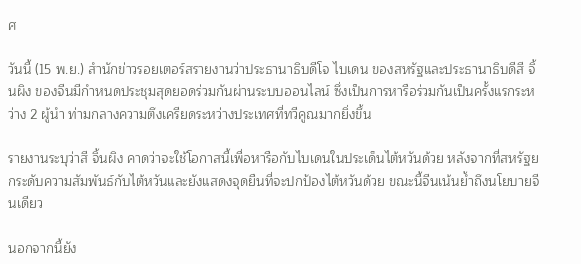ศ

วันนี้ (15 พ.ย.) สำนักข่าวรอยเตอร์สรายงานว่าประธานาธิบดีโจ ไบเดน ของสหรัฐและประธานาธิบดีสี จิ้นผิง ของจีนมีกำหนดประชุมสุดยอดร่วมกันผ่านระบบออนไลน์ ซึ่งเป็นการหารือร่วมกันเป็นครั้งแรกระหว่าง 2 ผู้นำ ท่ามกลางความตึงเครียดระหว่างประเทศที่ทวีคูณมากยิ่งขึ้น

รายงานระบุว่าสี จิ้นผิง คาดว่าจะใช้โอกาสนี้เพื่อหารือกับไบเดนในประเด็นไต้หวันด้วย หลังจากที่สหรัฐยกระดับความสัมพันธ์กับไต้หวันและยังแสดงจุดยืนที่จะปกป้องไต้หวันด้วย ขณะนี้จีนเน้นย้ำถึงนโยบายจีนเดียว

นอกจากนี้ยัง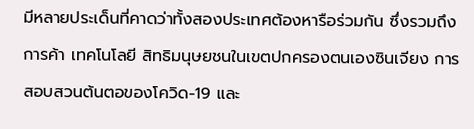มีหลายประเด็นที่คาดว่าทั้งสองประเทศต้องหารือร่วมกัน ซึ่งรวมถึงการค้า เทคโนโลยี สิทธิมนุษยชนในเขตปกครองตนเองซินเจียง การสอบสวนต้นตอของโควิด-19 และ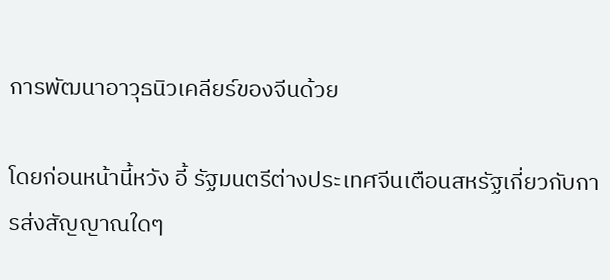การพัฒนาอาวุธนิวเคลียร์ของจีนด้วย

โดยก่อนหน้านี้หวัง อี้ รัฐมนตรีต่างประเทศจีนเตือนสหรัฐเกี่ยวกับการส่งสัญญาณใดๆ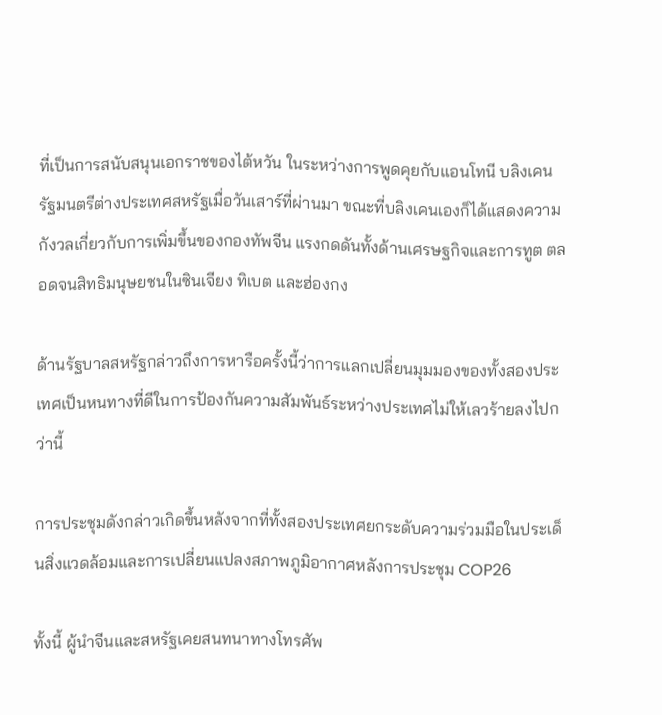ที่เป็นการสนับสนุนเอกราชของไต้หวัน ในระหว่างการพูดคุยกับแอนโทนี บลิงเคน รัฐมนตรีต่างประเทศสหรัฐเมื่อวันเสาร์ที่ผ่านมา ขณะที่บลิงเคนเองก็ได้แสดงความกังวลเกี่ยวกับการเพิ่มขึ้นของกองทัพจีน แรงกดดันทั้งด้านเศรษฐกิจและการทูต ตลอดจนสิทธิมนุษยชนในซินเจียง ทิเบต และฮ่องกง

ด้านรัฐบาลสหรัฐกล่าวถึงการหารือครั้งนี้ว่าการแลกเปลี่ยนมุมมองของทั้งสองประเทศเป็นหนทางที่ดีในการป้องกันความสัมพันธ์ระหว่างประเทศไม่ให้เลวร้ายลงไปกว่านี้

การประชุมดังกล่าวเกิดขึ้นหลังจากที่ทั้งสองประเทศยกระดับความร่วมมือในประเด็นสิ่งแวดล้อมและการเปลี่ยนแปลงสภาพภูมิอากาศหลังการประชุม COP26

ทั้งนี้ ผู้นำจีนและสหรัฐเคยสนทนาทางโทรศัพ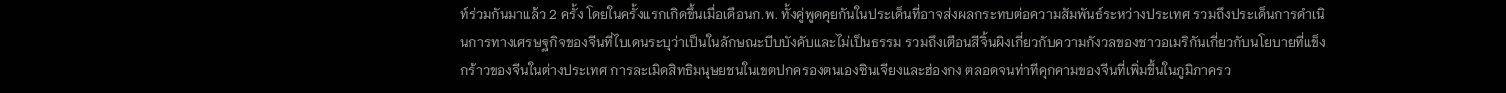ท์ร่วมกันมาแล้ว 2 ครั้ง โดยในครั้งแรกเกิดขึ้นเมื่อเดือนก.พ. ทั้งคู่พูดคุยกันในประเด็นที่อาจส่งผลกระทบต่อความสัมพันธ์ระหว่างประเทศ รวมถึงประเด็นการดำเนินการทางเศรษฐกิจของจีนที่ไบเดนระบุว่าเป็นในลักษณะบีบบังคับและไม่เป็นธรรม รวมถึงเตือนสีจิ้นผิงเกี่ยวกับความกังวลของชาวอเมริกันเกี่ยวกับนโยบายที่แข็งกร้าวของจีนในต่างประเทศ การละเมิดสิทธิมนุษยชนในเขตปกครองตนเองซินเจียงและฮ่องกง ตลอดจนท่าทีคุกคามของจีนที่เพิ่มขึ้นในภูมิภาครว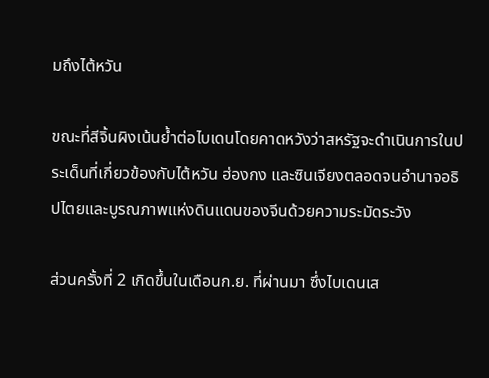มถึงไต้หวัน

ขณะที่สีจิ้นผิงเน้นย้ำต่อไบเดนโดยคาดหวังว่าสหรัฐจะดำเนินการในประเด็นที่เกี่ยวข้องกับไต้หวัน ฮ่องกง และซินเจียงตลอดจนอำนาจอธิปไตยและบูรณภาพแห่งดินแดนของจีนด้วยความระมัดระวัง

ส่วนครั้งที่ 2 เกิดขึ้นในเดือนก.ย. ที่ผ่านมา ซึ่งไบเดนเส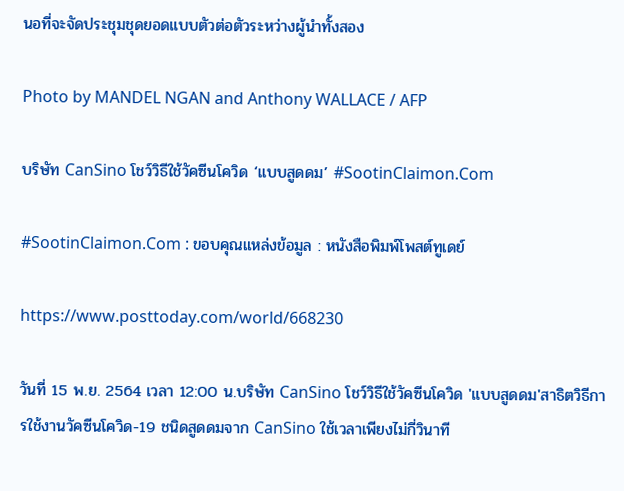นอที่จะจัดประชุมชุดยอดแบบตัวต่อตัวระหว่างผู้นำทั้งสอง

Photo by MANDEL NGAN and Anthony WALLACE / AFP

บริษัท CanSino โชว์วิธีใช้วัคซีนโควิด ‘แบบสูดดม’ #SootinClaimon.Com

#SootinClaimon.Com : ขอบคุณแหล่งข้อมูล : หนังสือพิมพ์โพสต์ทูเดย์

https://www.posttoday.com/world/668230

วันที่ 15 พ.ย. 2564 เวลา 12:00 น.บริษัท CanSino โชว์วิธีใช้วัคซีนโควิด 'แบบสูดดม'สาธิตวิธีการใช้งานวัคซีนโควิด-19 ชนิดสูดดมจาก CanSino ใช้เวลาเพียงไม่กี่วินาที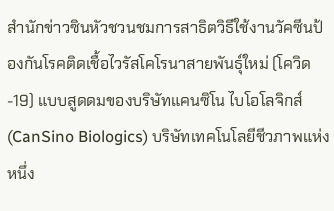สำนักข่าวซินหัวชวนชมการสาธิตวิธีใช้งานวัคซีนป้องกันโรคติดเชื้อไวรัสโคโรนาสายพันธุ์ใหม่ (โควิด-19) แบบสูดดมของบริษัทแคนซิโน ไบโอโลจิกส์ (CanSino Biologics) บริษัทเทคโนโลยีชีวภาพแห่งหนึ่ง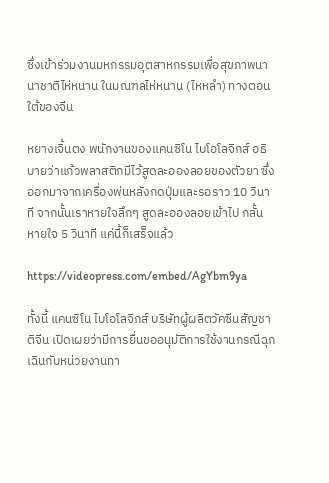ซึ่งเข้าร่วมงานมหกรรมอุตสาหกรรมเพื่อสุขภาพนานาชาติไห่หนาน ในมณฑลไห่หนาน (ไหหลำ) ทางตอนใต้ของจีน

หยางเจิ้นตง พนักงานของแคนซิโน ไบโอโลจิกส์ อธิบายว่าแก้วพลาสติกมีไว้สูดละอองลอยของตัวยา ซึ่งออกมาจากเครื่องพ่นหลังกดปุ่มและรอราว 10 วินาที จากนั้นเราหายใจลึกๆ สูดละอองลอยเข้าไป กลั้นหายใจ 5 วินาที แค่นี้ก็เสร็จแล้ว

https://videopress.com/embed/AgYbm9ya

ทั้งนี้ แคนซิโน ไบโอโลจิกส์ บริษัทผู้ผลิตวัคซีนสัญชาติจีน เปิดเผยว่ามีการยื่นขออนุมัติการใช้งานกรณีฉุกเฉินกับหน่วยงานทา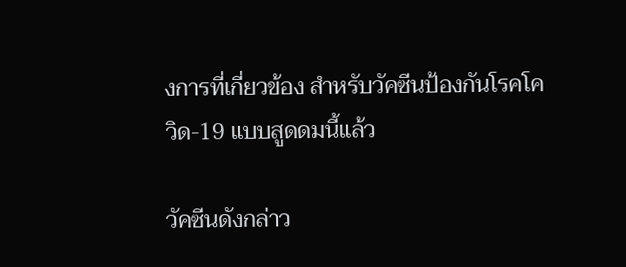งการที่เกี่ยวข้อง สำหรับวัคซีนป้องกันโรคโควิด-19 แบบสูดดมนี้แล้ว

วัคซีนดังกล่าว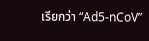เรียกว่า “Ad5-nCoV”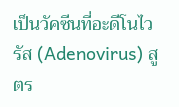เป็นวัคซีนที่อะดีโนไวรัส (Adenovirus) สูตร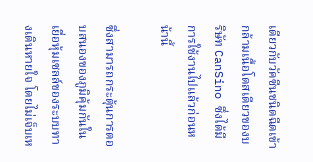เดียวกับวัคซีนชนิดฉีดเข้ากล้ามเนื้อโดสเดียวของบริษัท CanSino ซึ่งได้มีการใช้งานไปแล้วก่อนหน้านี้

ซึ่งสามารถกระตุ้นการตอบสนองของภูมิคุ้มกันในเยื่อหุ้มเซลล์ของระบบทางเดินหายใจ โดยไม่เจ็บเห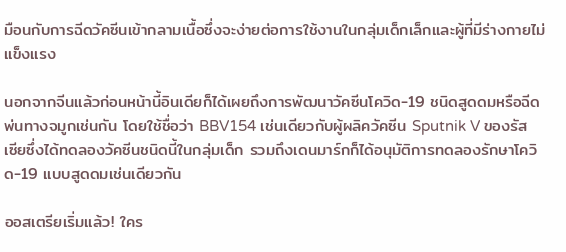มือนกับการฉีดวัคซีนเข้ากลามเนื้อซึ่งจะง่ายต่อการใช้งานในกลุ่มเด็กเล็กและผู้ที่มีร่างกายไม่แข็งแรง

นอกจากจีนแล้วก่อนหน้านี้อินเดียก็ได้เผยถึงการพัฒนาวัคซีนโควิด-19 ชนิดสูดดมหรือฉีดพ่นทางจมูกเช่นกัน โดยใช้ชื่อว่า BBV154 เช่นเดียวกับผู้ผลิควัคซีน Sputnik V ของรัสเซียซึ่งได้ทดลองวัคซีนชนิดนี้ในกลุ่มเด็ก รวมถึงเดนมาร์กก็ได้อนุมัติการทดลองรักษาโควิด-19 แบบสูดดมเช่นเดียวกัน

ออสเตรียเริ่มแล้ว! ใคร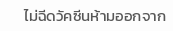ไม่ฉีดวัคซีนห้ามออกจาก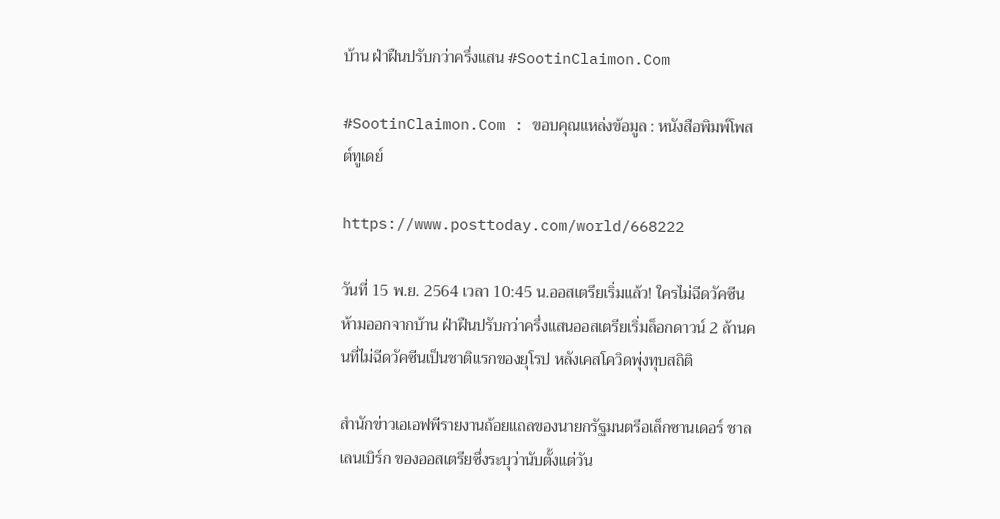บ้าน ฝ่าฝืนปรับกว่าครึ่งแสน #SootinClaimon.Com

#SootinClaimon.Com : ขอบคุณแหล่งข้อมูล : หนังสือพิมพ์โพสต์ทูเดย์

https://www.posttoday.com/world/668222

วันที่ 15 พ.ย. 2564 เวลา 10:45 น.ออสเตรียเริ่มแล้ว! ใครไม่ฉีดวัคซีนห้ามออกจากบ้าน ฝ่าฝืนปรับกว่าครึ่งแสนออสเตรียเริ่มล็อกดาวน์ 2 ล้านคนที่ไม่ฉีดวัคซีนเป็นชาติแรกของยุโรป หลังเคสโควิดพุ่งทุบสถิติ

สำนักข่าวเอเอฟพีรายงานถ้อยแถลของนายกรัฐมนตรีอเล็กซานเดอร์ ชาลเลนเบิร์ก ของออสเตรียซึ่งระบุว่านับตั้งแต่วัน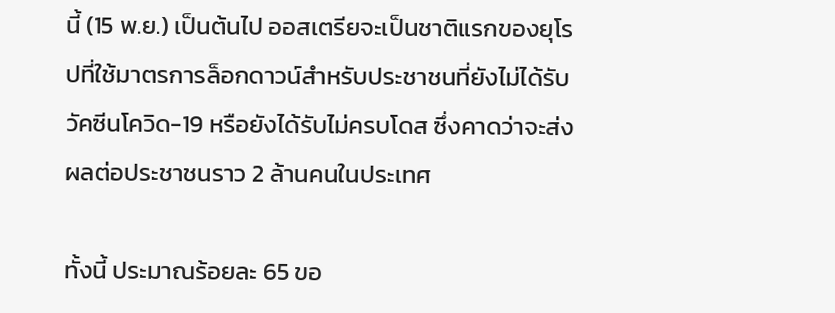นี้ (15 พ.ย.) เป็นต้นไป ออสเตรียจะเป็นชาติแรกของยุโรปที่ใช้มาตรการล็อกดาวน์สำหรับประชาชนที่ยังไม่ได้รับวัคซีนโควิด-19 หรือยังได้รับไม่ครบโดส ซึ่งคาดว่าจะส่งผลต่อประชาชนราว 2 ล้านคนในประเทศ

ทั้งนี้ ประมาณร้อยละ 65 ขอ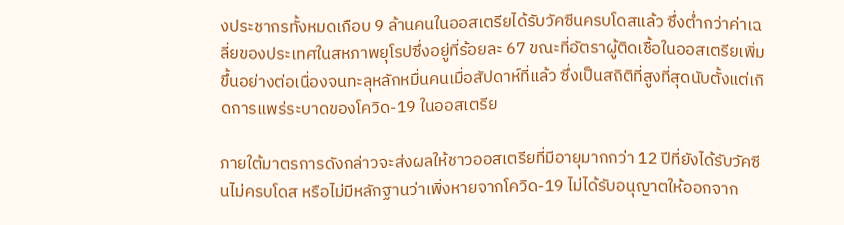งประชากรทั้งหมดเกือบ 9 ล้านคนในออสเตรียได้รับวัคซีนครบโดสแล้ว ซึ่งต่ำกว่าค่าเฉลี่ยของประเทศในสหภาพยุโรปซึ่งอยู่ที่ร้อยละ 67 ขณะที่อัตราผู้ติดเชื้อในออสเตรียเพิ่มขึ้นอย่างต่อเนื่องจนทะลุหลักหมื่นคนเมื่อสัปดาห์ที่แล้ว ซึ่งเป็นสถิติที่สูงที่สุดนับตั้งแต่เกิดการแพร่ระบาดของโควิด-19 ในออสเตรีย

ภายใต้มาตรการดังกล่าวจะส่งผลให้ชาวออสเตรียที่มีอายุมากกว่า 12 ปีที่ยังได้รับวัคซีนไม่ครบโดส หรือไม่มีหลักฐานว่าเพิ่งหายจากโควิด-19 ไม่ได้รับอนุญาตให้ออกจาก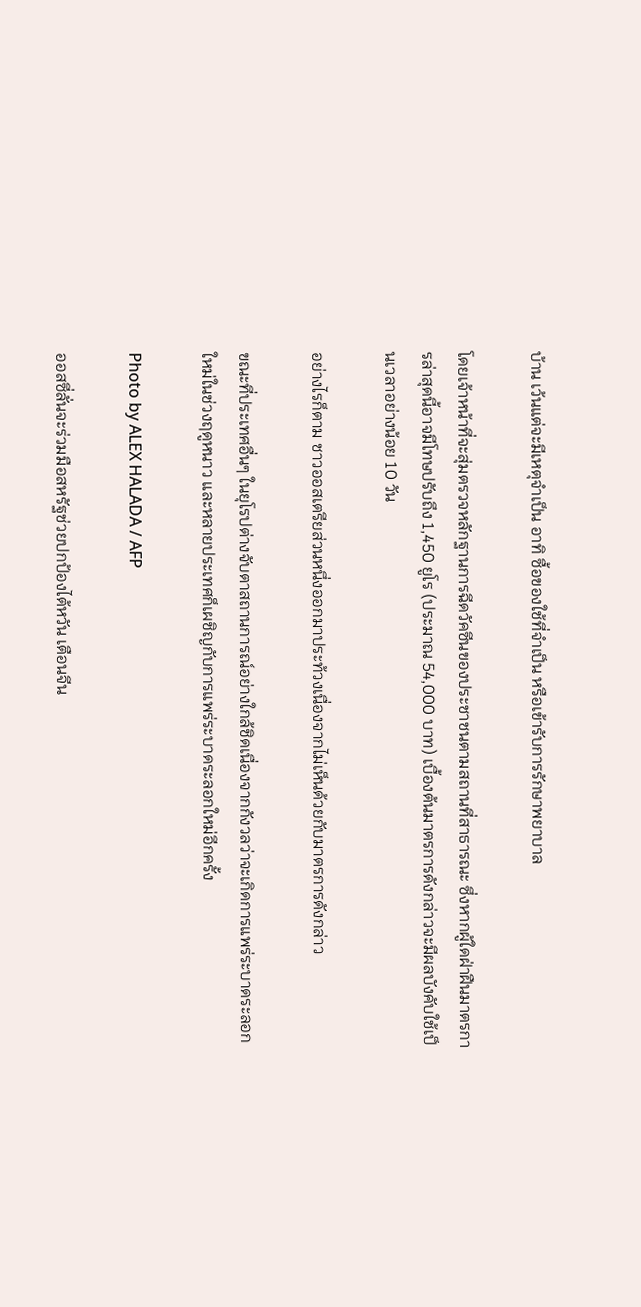บ้าน เว้นแต่จะมีเหตุจำเป็น อาทิ ซื้อของใช้ที่จำเป็น หรือเข้ารับการรักษาพยาบาล

โดยเจ้าหน้าที่จะสุ่มตรวจหลักฐานการฉีดวัคซีนของประชาชนตามสถานที่สาธารณะ ซึ่งหากผู้ใดฝ่าฝืนมาตรการล่าสุดนี้อาจมีโทษปรับถึง 1,450 ยูโร (ประมาณ 54,000 บาท) เบื้องต้นมาตรการดังกล่าวจะมีผลบังคับใช้เป็นเวลาอย่างน้อย 10 วัน

อย่างไรก็ตาม ชาวออสเตรียส่วนหนึ่งออกมาประท้วงเนื่องจากไม่เห็นด้วยกับมาตรการดังกล่าว

ขณะที่ประเทศอื่นๆ ในยุโรปต่างจับตาสถานการณ์อย่างใกล้ชิดเนื่องจากกังวลว่าจะเกิดการแพร่ระบาดระลอกใหม่ในช่วงฤดูหนาว และหลายประเทศก็เผชิญกับการแพร่ระบาดระลอกใหม่อีกครั้ง

Photo by ALEX HALADA / AFP

ออสซี่ลั่นจะร่วมมือสหรัฐช่วยปกป้องไต้หวัน เตือนจีน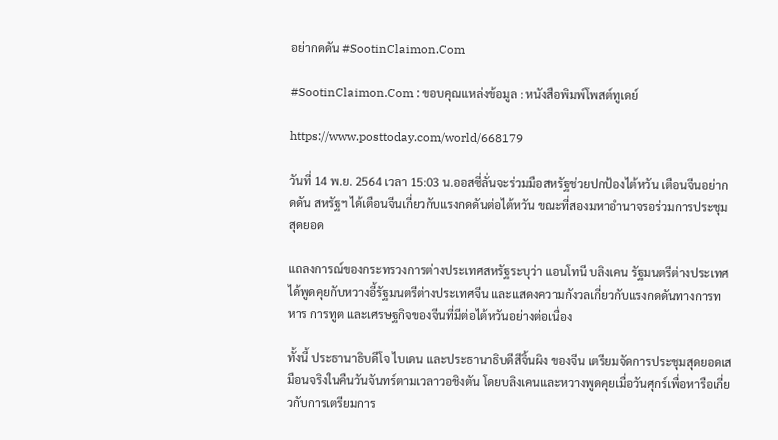อย่ากดดัน #SootinClaimon.Com

#SootinClaimon.Com : ขอบคุณแหล่งข้อมูล : หนังสือพิมพ์โพสต์ทูเดย์

https://www.posttoday.com/world/668179

วันที่ 14 พ.ย. 2564 เวลา 15:03 น.ออสซี่ลั่นจะร่วมมือสหรัฐช่วยปกป้องไต้หวัน เตือนจีนอย่ากดดัน สหรัฐฯ ได้เตือนจีนเกี่ยวกับแรงกดดันต่อไต้หวัน ขณะที่สองมหาอำนาจรอร่วมการประชุมสุดยอด

แถลงการณ์ของกระทรวงการต่างประเทศสหรัฐระบุว่า แอนโทนี บลิงเคน รัฐมนตรีต่างประเทศ ได้พูดคุยกับหวางอี้รัฐมนตรีต่างประเทศจีน และแสดงความกังวลเกี่ยวกับแรงกดดันทางการทหาร การทูต และเศรษฐกิจของจีนที่มีต่อไต้หวันอย่างต่อเนื่อง

ทั้งนี้ ประธานาธิบดีโจ ไบเดน และประธานาธิบดีสีจิ้นผิง ของจีน เตรียมจัดการประชุมสุดยอดเสมือนจริงในคืนวันจันทร์ตามเวลาวอชิงตัน โดยบลิงเคนและหวางพูดคุยเมื่อวันศุกร์เพื่อหารือเกี่ยวกับการเตรียมการ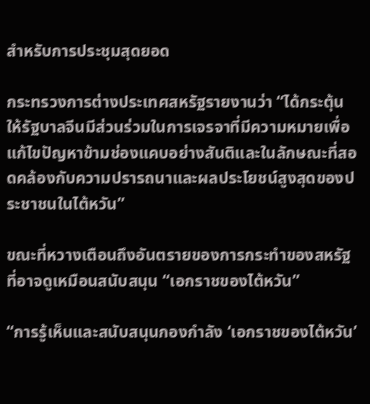สำหรับการประชุมสุดยอด

กระทรวงการต่างประเทศสหรัฐรายงานว่า “ได้กระตุ้นให้รัฐบาลจีนมีส่วนร่วมในการเจรจาที่มีความหมายเพื่อแก้ไขปัญหาข้ามช่องแคบอย่างสันติและในลักษณะที่สอดคล้องกับความปรารถนาและผลประโยชน์สูงสุดของประชาชนในไต้หวัน”

ขณะที่หวางเตือนถึงอันตรายของการกระทำของสหรัฐที่อาจดูเหมือนสนับสนุน “เอกราชของไต้หวัน”

“การรู้เห็นและสนับสนุนกองกำลัง ‘เอกราชของไต้หวัน’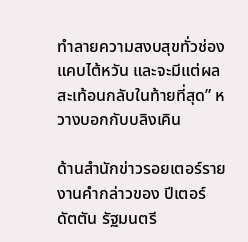ทำลายความสงบสุขทั่วช่องแคบไต้หวัน และจะมีแต่ผลสะเท้อนกลับในท้ายที่สุด” หวางบอกกับบลิงเคิน

ด้านสำนักข่าวรอยเตอร์รายงานคำกล่าวของ ปีเตอร์ ดัตตัน รัฐมนตรี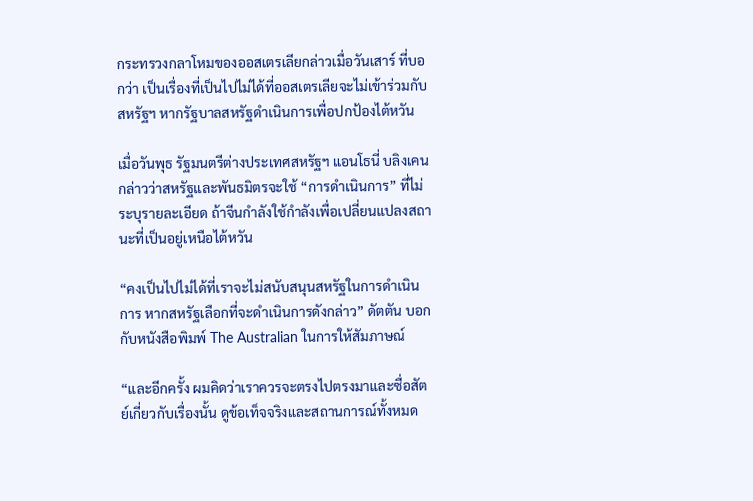กระทรวงกลาโหมของออสเตรเลียกล่าวเมื่อวันเสาร์ ที่บอกว่า เป็นเรื่องที่เป็นไปไม่ได้ที่ออสเตรเลียจะไม่เข้าร่วมกับสหรัฐฯ หากรัฐบาลสหรัฐดำเนินการเพื่อปกป้องไต้หวัน

เมื่อวันพุธ รัฐมนตรีต่างประเทศสหรัฐฯ แอนโธนี่ บลิงเคน กล่าวว่าสหรัฐและพันธมิตรจะใช้ “การดำเนินการ” ที่ไม่ระบุรายละเอียด ถ้าจีนกำลังใช้กำลังเพื่อเปลี่ยนแปลงสถานะที่เป็นอยู่เหนือไต้หวัน

“คงเป็นไปไม่ได้ที่เราจะไม่สนับสนุนสหรัฐในการดำเนินการ หากสหรัฐเลือกที่จะดำเนินการดังกล่าว” ดัตตัน บอกกับหนังสือพิมพ์ The Australian ในการให้สัมภาษณ์

“และอีกครั้ง ผมคิดว่าเราควรจะตรงไปตรงมาและซื่อสัตย์เกี่ยวกับเรื่องนั้น ดูข้อเท็จจริงและสถานการณ์ทั้งหมด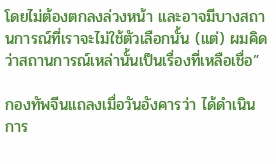โดยไม่ต้องตกลงล่วงหน้า และอาจมีบางสถานการณ์ที่เราจะไม่ใช้ตัวเลือกนั้น (แต่) ผมคิดว่าสถานการณ์เหล่านั้นเป็นเรื่องที่เหลือเชื่อ”

กองทัพจีนแถลงเมื่อวันอังคารว่า ได้ดำเนินการ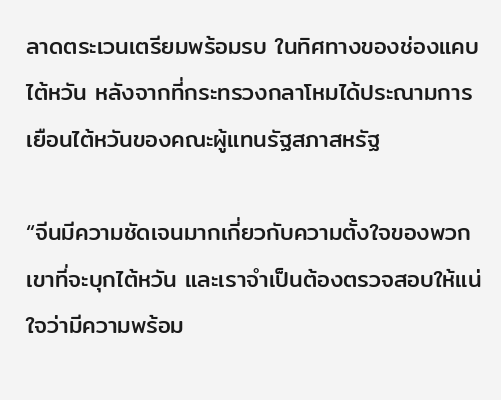ลาดตระเวนเตรียมพร้อมรบ ในทิศทางของช่องแคบไต้หวัน หลังจากที่กระทรวงกลาโหมได้ประณามการเยือนไต้หวันของคณะผู้แทนรัฐสภาสหรัฐ

“จีนมีความชัดเจนมากเกี่ยวกับความตั้งใจของพวกเขาที่จะบุกไต้หวัน และเราจำเป็นต้องตรวจสอบให้แน่ใจว่ามีความพร้อม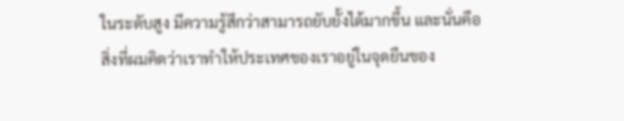ในระดับสูง มีความรู้สึกว่าสามารถยับยั้งได้มากขึ้น และนั่นคือสิ่งที่ผมคิดว่าเราทำให้ประเทศของเราอยู่ในจุดยืนของ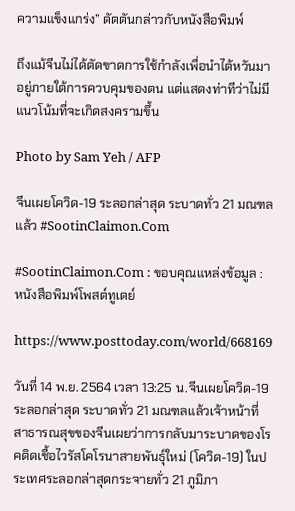ความแข็งแกร่ง” ดัตตันกล่าวกับหนังสือพิมพ์

ถึงแม้จีนไม่ได้ตัดขาดการใช้กำลังเพื่อนำไต้หวันมาอยู่ภายใต้การควบคุมของตน แต่แสดงท่าทีว่าไม่มีแนวโน้มที่จะเกิดสงครามขึ้น

Photo by Sam Yeh / AFP

จีนเผยโควิด-19 ระลอกล่าสุด ระบาดทั่ว 21 มณฑลแล้ว #SootinClaimon.Com

#SootinClaimon.Com : ขอบคุณแหล่งข้อมูล : หนังสือพิมพ์โพสต์ทูเดย์

https://www.posttoday.com/world/668169

วันที่ 14 พ.ย. 2564 เวลา 13:25 น.จีนเผยโควิด-19 ระลอกล่าสุด ระบาดทั่ว 21 มณฑลแล้วเจ้าหน้าที่สาธารณสุขของจีนเผยว่าการกลับมาระบาดของโรคติดเชื้อไวรัสโคโรนาสายพันธุ์ใหม่ (โควิด-19) ในประเทศระลอกล่าสุดกระจายทั่ว 21 ภูมิภา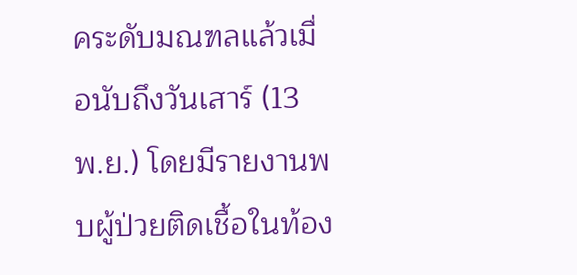คระดับมณฑลแล้วเมื่อนับถึงวันเสาร์ (13 พ.ย.) โดยมีรายงานพบผู้ป่วยติดเชื้อในท้อง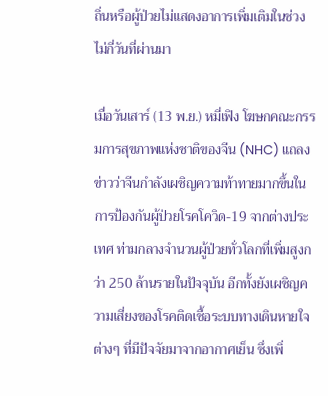ถิ่นหรือผู้ป่วยไม่แสดงอาการเพิ่มเติมในช่วงไม่กี่วันที่ผ่านมา

เมื่อวันเสาร์ (13 พ.ย.) หมี่เฟิง โฆษกคณะกรรมการสุขภาพแห่งชาติของจีน (NHC) แถลงข่าวว่าจีนกำลังเผชิญความท้าทายมากขึ้นในการป้องกันผู้ป่วยโรคโควิด-19 จากต่างประเทศ ท่ามกลางจำนวนผู้ป่วยทั่วโลกที่เพิ่มสูงกว่า 250 ล้านรายในปัจจุบัน อีกทั้งยังเผชิญความเสี่ยงของโรคติดเชื้อระบบทางเดินหายใจต่างๆ ที่มีปัจจัยมาจากอากาศเย็น ซึ่งเพิ่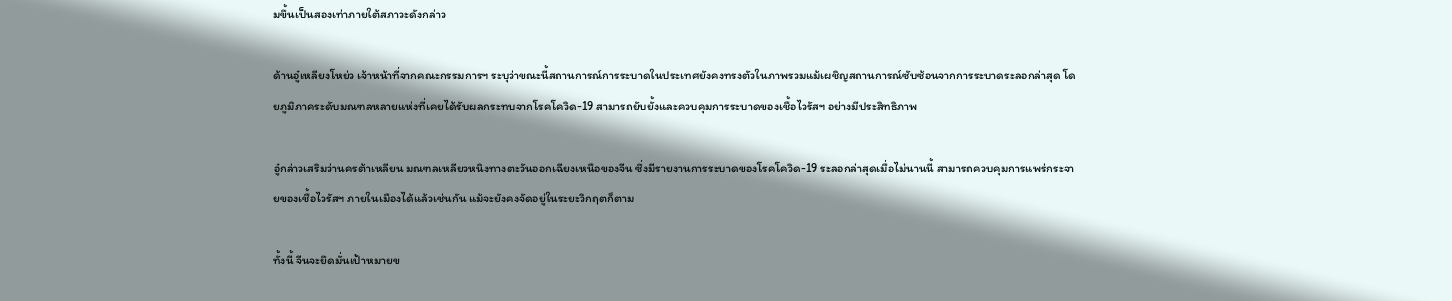มขึ้นเป็นสองเท่าภายใต้สภาวะดังกล่าว

ด้านอู๋เหลียงโหย่ว เจ้าหน้าที่จากคณะกรรมการฯ ระบุว่าขณะนี้สถานการณ์การระบาดในประเทศยังคงทรงตัวในภาพรวมแม้เผชิญสถานการณ์ซับซ้อนจากการระบาดระลอกล่าสุด โดยภูมิภาคระดับมณฑลหลายแห่งที่เคยได้รับผลกระทบจากโรคโควิด-19 สามารถยับยั้งและควบคุมการระบาดของเชื้อไวรัสฯ อย่างมีประสิทธิภาพ

อู๋กล่าวเสริมว่านครต้าเหลียน มณฑลเหลียวหนิงทางตะวันออกเฉียงเหนือของจีน ซึ่งมีรายงานการระบาดของโรคโควิด-19 ระลอกล่าสุดเมื่อไม่นานนี้ สามารถควบคุมการแพร่กระจายของเชื้อไวรัสฯ ภายในเมืองได้แล้วเช่นกัน แม้จะยังคงจัดอยู่ในระยะวิกฤตก็ตาม

ทั้งนี้ จีนจะยึดมั่นเป้าหมายข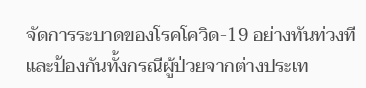จัดการระบาดของโรคโควิด-19 อย่างทันท่วงที และป้องกันทั้งกรณีผู้ป่วยจากต่างประเท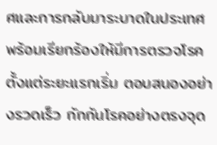ศและการกลับมาระบาดในประเทศ พร้อมเรียกร้องให้มีการตรวจโรคตั้งแต่ระยะแรกเริ่ม ตอบสนองอย่างรวดเร็ว กักกันโรคอย่างตรงจุด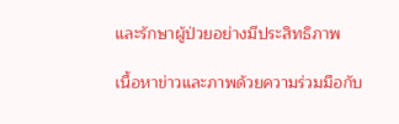และรักษาผู้ป่วยอย่างมีประสิทธิภาพ

เนื้อหาข่าวและภาพด้วยความร่วมมือกับ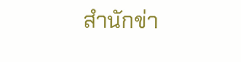สำนักข่า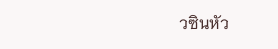วซินหัว